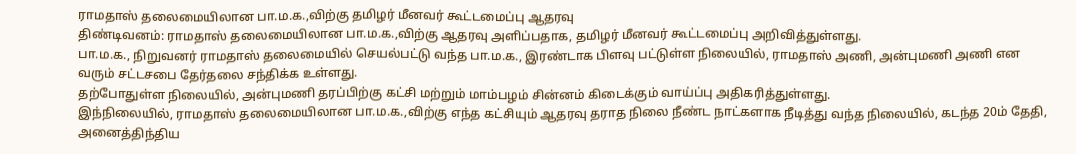ராமதாஸ் தலைமையிலான பா.ம.க.,விற்கு தமிழர் மீனவர் கூட்டமைப்பு ஆதரவு
திண்டிவனம்: ராமதாஸ் தலைமையிலான பா.ம.க.,விற்கு ஆதரவு அளிப்பதாக, தமிழர் மீனவர் கூட்டமைப்பு அறிவித்துள்ளது.
பா.ம.க., நிறுவனர் ராமதாஸ் தலைமையில் செயல்பட்டு வந்த பா.ம.க., இரண்டாக பிளவு பட்டுள்ள நிலையில், ராமதாஸ் அணி, அன்புமணி அணி என வரும் சட்டசபை தேர்தலை சந்திக்க உள்ளது.
தற்போதுள்ள நிலையில், அன்புமணி தரப்பிற்கு கட்சி மற்றும் மாம்பழம் சின்னம் கிடைக்கும் வாய்ப்பு அதிகரித்துள்ளது.
இந்நிலையில், ராமதாஸ் தலைமையிலான பா.ம.க.,விற்கு எந்த கட்சியும் ஆதரவு தராத நிலை நீண்ட நாட்களாக நீடித்து வந்த நிலையில், கடந்த 20ம் தேதி, அனைத்திந்திய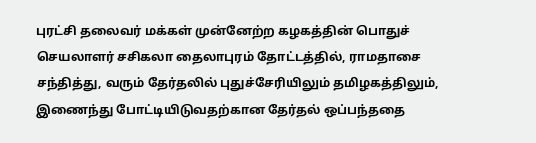புரட்சி தலைவர் மக்கள் முன்னேற்ற கழகத்தின் பொதுச் செயலாளர் சசிகலா தைலாபுரம் தோட்டத்தில், ராமதாசை சந்தித்து, வரும் தேர்தலில் புதுச்சேரியிலும் தமிழகத்திலும், இணைந்து போட்டியிடுவதற்கான தேர்தல் ஒப்பந்ததை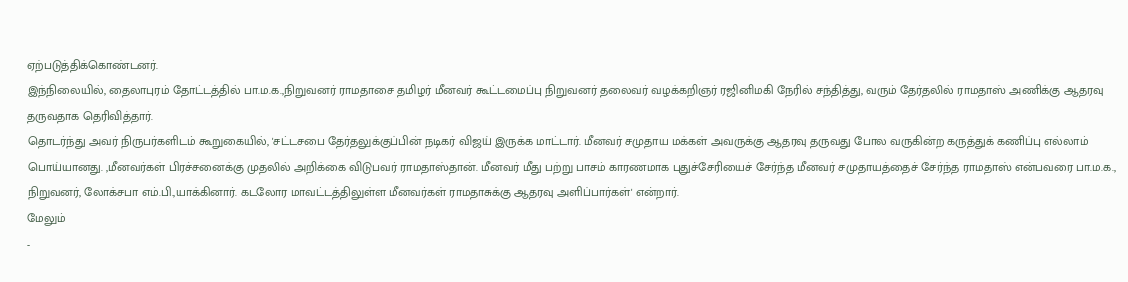ஏற்படுத்திக்கொண்டனர்.
இந்நிலையில், தைலாபுரம் தோட்டத்தில் பா.ம.க.,நிறுவனர் ராமதாசை தமிழர் மீனவர் கூட்டமைப்பு நிறுவனர் தலைவர் வழக்கறிஞர் ரஜினிமகி நேரில் சந்தித்து, வரும் தேர்தலில் ராமதாஸ் அணிக்கு ஆதரவு தருவதாக தெரிவித்தார்.
தொடர்ந்து அவர் நிருபர்களிடம் கூறுகையில், 'சட்டசபை தேர்தலுக்குப்பின் நடிகர் விஜய் இருக்க மாட்டார். மீனவர் சமுதாய மக்கள் அவருக்கு ஆதரவு தருவது போல வருகின்ற கருத்துக் கணிப்பு எல்லாம் பொய்யானது. ,மீனவர்கள் பிரச்சனைக்கு முதலில் அறிக்கை விடுபவர் ராமதாஸ்தான். மீனவர் மீது பற்று பாசம் காரணமாக புதுச்சேரியைச் சேர்ந்த மீனவர் சமுதாயத்தைச் சேர்ந்த ராமதாஸ் என்பவரை பா.ம.க., நிறுவனர், லோக்சபா எம்.பி.,யாக்கினார். கடலோர மாவட்டத்திலுள்ள மீனவர்கள் ராமதாசுக்கு ஆதரவு அளிப்பார்கள்' என்றார்.
மேலும்
-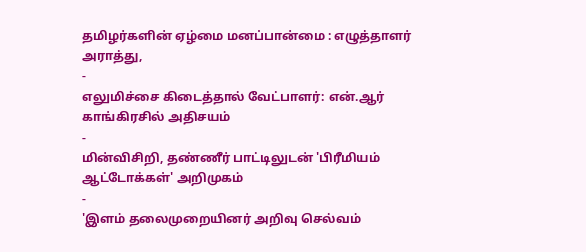தமிழர்களின் ஏழ்மை மனப்பான்மை : எழுத்தாளர் அராத்து,
-
எலுமிச்சை கிடைத்தால் வேட்பாளர்: என்.ஆர் காங்கிரசில் அதிசயம்
-
மின்விசிறி, தண்ணீர் பாட்டிலுடன் 'பிரீமியம் ஆட்டோக்கள்' அறிமுகம்
-
'இளம் தலைமுறையினர் அறிவு செல்வம்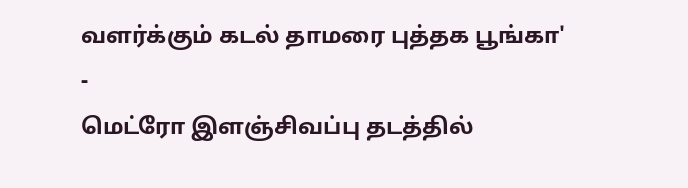வளர்க்கும் கடல் தாமரை புத்தக பூங்கா'
-
மெட்ரோ இளஞ்சிவப்பு தடத்தில்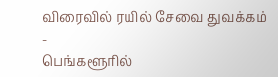விரைவில் ரயில் சேவை துவக்கம்
-
பெங்களூரில்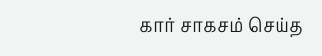கார் சாகசம் செய்த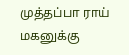முத்தப்பா ராய் மகனுக்கு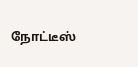நோட்டீஸ்